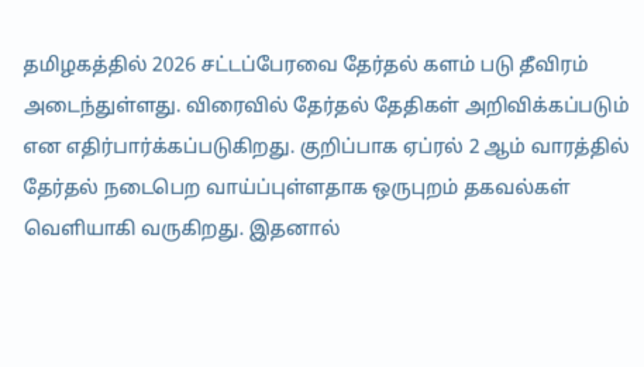தமிழகத்தில் 2026 சட்டப்பேரவை தேர்தல் களம் படு தீவிரம் அடைந்துள்ளது. விரைவில் தேர்தல் தேதிகள் அறிவிக்கப்படும் என எதிர்பார்க்கப்படுகிறது. குறிப்பாக ஏப்ரல் 2 ஆம் வாரத்தில் தேர்தல் நடைபெற வாய்ப்புள்ளதாக ஒருபுறம் தகவல்கள் வெளியாகி வருகிறது. இதனால்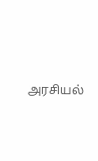அரசியல்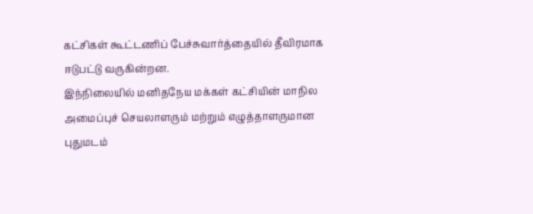கட்சிகள் கூட்டணிப் பேச்சுவார்த்தையில் தீவிரமாக ஈடுபட்டு வருகின்றன.
இந்நிலையில் மனிதநேய மக்கள் கட்சியின் மாநில அமைப்புச் செயலாளரும் மற்றும் எழுத்தாளருமான புதுமடம்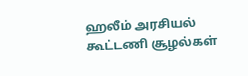ஹலீம் அரசியல் கூட்டணி சூழல்கள்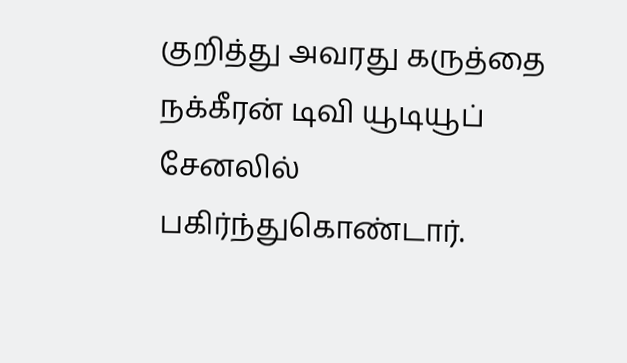குறித்து அவரது கருத்தை நக்கீரன் டிவி யூடியூப் சேனலில் பகிர்ந்துகொண்டார்.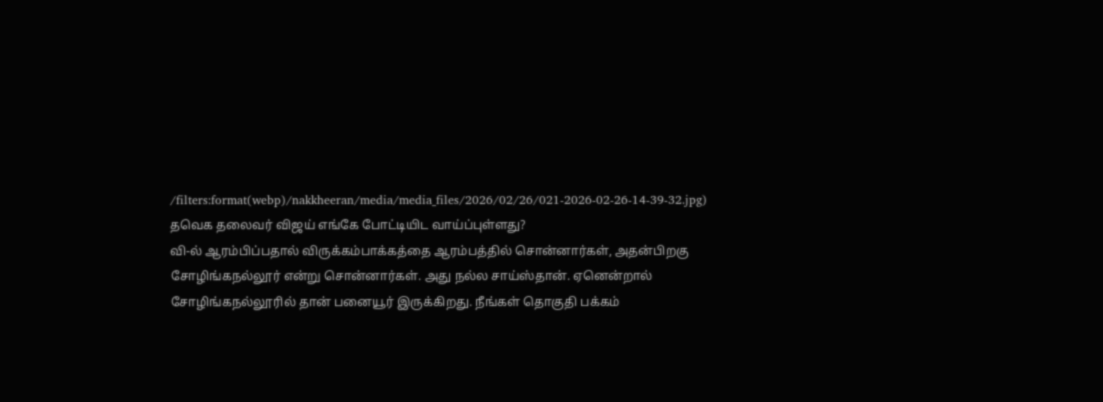/filters:format(webp)/nakkheeran/media/media_files/2026/02/26/021-2026-02-26-14-39-32.jpg)
தவெக தலைவர் விஜய் எங்கே போட்டியிட வாய்ப்புள்ளது?
வி-ல் ஆரம்பிப்பதால் விருக்கம்பாக்கத்தை ஆரம்பத்தில் சொன்னார்கள், அதன்பிறகு சோழிங்கநல்லூர் என்று சொன்னார்கள். அது நல்ல சாய்ஸ்தான். ஏனென்றால் சோழிங்கநல்லூரில் தான் பனையூர் இருக்கிறது. நீங்கள் தொகுதி பக்கம்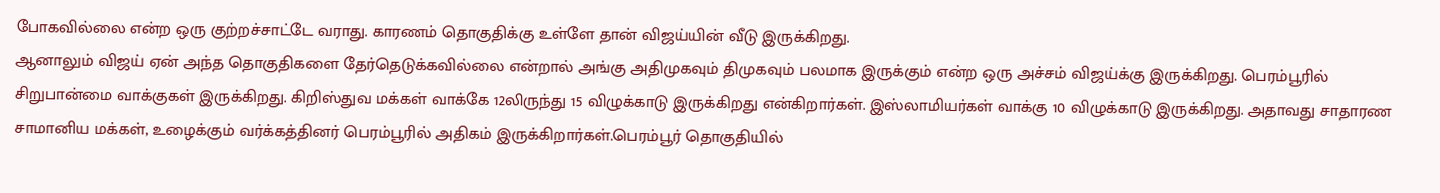போகவில்லை என்ற ஒரு குற்றச்சாட்டே வராது. காரணம் தொகுதிக்கு உள்ளே தான் விஜய்யின் வீடு இருக்கிறது.
ஆனாலும் விஜய் ஏன் அந்த தொகுதிகளை தேர்தெடுக்கவில்லை என்றால் அங்கு அதிமுகவும் திமுகவும் பலமாக இருக்கும் என்ற ஒரு அச்சம் விஜய்க்கு இருக்கிறது. பெரம்பூரில் சிறுபான்மை வாக்குகள் இருக்கிறது. கிறிஸ்துவ மக்கள் வாக்கே 12லிருந்து 15 விழுக்காடு இருக்கிறது என்கிறார்கள். இஸ்லாமியர்கள் வாக்கு 10 விழுக்காடு இருக்கிறது. அதாவது சாதாரண சாமானிய மக்கள், உழைக்கும் வர்க்கத்தினர் பெரம்பூரில் அதிகம் இருக்கிறார்கள்.பெரம்பூர் தொகுதியில்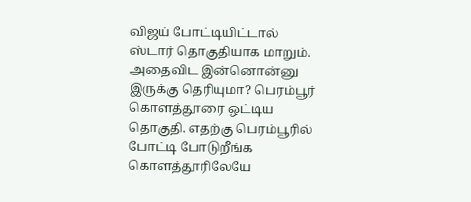விஜய் போட்டியிட்டால் ஸ்டார் தொகுதியாக மாறும். அதைவிட இன்னொன்னு இருக்கு தெரியுமா? பெரம்பூர் கொளத்தூரை ஒட்டிய தொகுதி. எதற்கு பெரம்பூரில் போட்டி போடுறீங்க கொளத்தூரிலேயே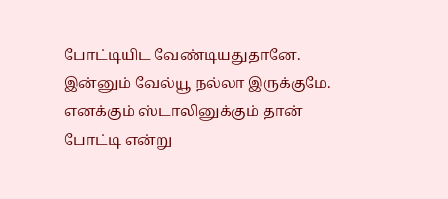போட்டியிட வேண்டியதுதானே. இன்னும் வேல்யூ நல்லா இருக்குமே. எனக்கும் ஸ்டாலினுக்கும் தான் போட்டி என்று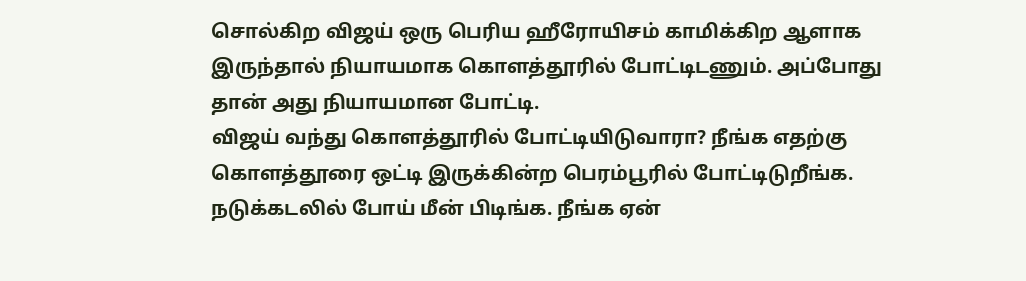சொல்கிற விஜய் ஒரு பெரிய ஹீரோயிசம் காமிக்கிற ஆளாக இருந்தால் நியாயமாக கொளத்தூரில் போட்டிடணும். அப்போது தான் அது நியாயமான போட்டி.
விஜய் வந்து கொளத்தூரில் போட்டியிடுவாரா? நீங்க எதற்கு கொளத்தூரை ஒட்டி இருக்கின்ற பெரம்பூரில் போட்டிடுறீங்க. நடுக்கடலில் போய் மீன் பிடிங்க. நீங்க ஏன்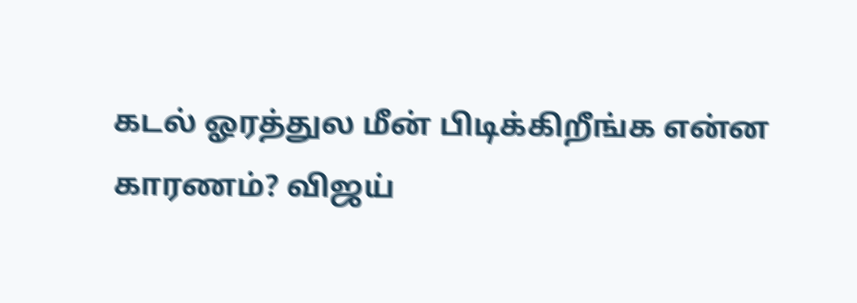கடல் ஓரத்துல மீன் பிடிக்கிறீங்க என்ன காரணம்? விஜய்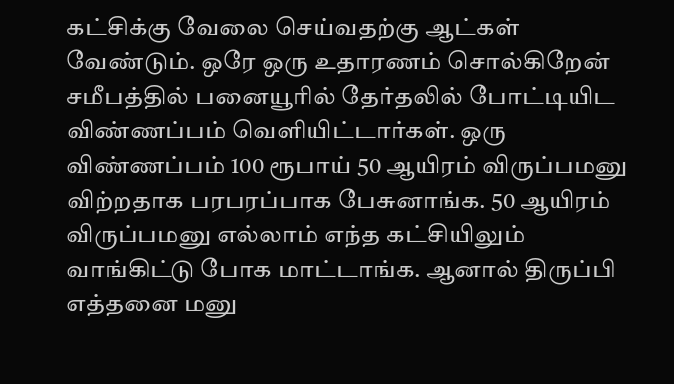கட்சிக்கு வேலை செய்வதற்கு ஆட்கள் வேண்டும். ஒரே ஒரு உதாரணம் சொல்கிறேன் சமீபத்தில் பனையூரில் தேர்தலில் போட்டியிட விண்ணப்பம் வெளியிட்டார்கள். ஒரு விண்ணப்பம் 100 ரூபாய் 50 ஆயிரம் விருப்பமனு விற்றதாக பரபரப்பாக பேசுனாங்க. 50 ஆயிரம் விருப்பமனு எல்லாம் எந்த கட்சியிலும் வாங்கிட்டு போக மாட்டாங்க. ஆனால் திருப்பி எத்தனை மனு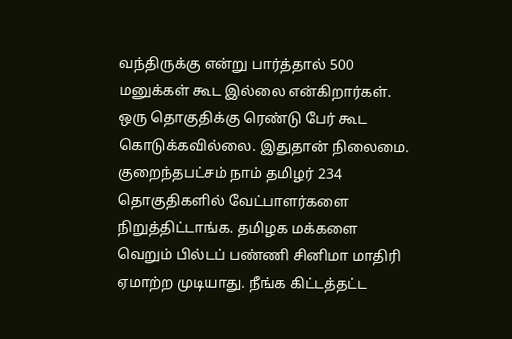வந்திருக்கு என்று பார்த்தால் 500 மனுக்கள் கூட இல்லை என்கிறார்கள்.
ஒரு தொகுதிக்கு ரெண்டு பேர் கூட கொடுக்கவில்லை. இதுதான் நிலைமை. குறைந்தபட்சம் நாம் தமிழர் 234 தொகுதிகளில் வேட்பாளர்களை நிறுத்திட்டாங்க. தமிழக மக்களை வெறும் பில்டப் பண்ணி சினிமா மாதிரி ஏமாற்ற முடியாது. நீங்க கிட்டத்தட்ட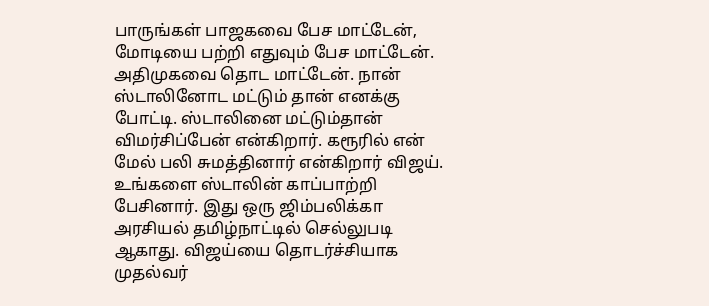பாருங்கள் பாஜகவை பேச மாட்டேன், மோடியை பற்றி எதுவும் பேச மாட்டேன். அதிமுகவை தொட மாட்டேன். நான் ஸ்டாலினோட மட்டும் தான் எனக்கு போட்டி. ஸ்டாலினை மட்டும்தான் விமர்சிப்பேன் என்கிறார். கரூரில் என் மேல் பலி சுமத்தினார் என்கிறார் விஜய். உங்களை ஸ்டாலின் காப்பாற்றி பேசினார். இது ஒரு ஜிம்பலிக்கா அரசியல் தமிழ்நாட்டில் செல்லுபடி ஆகாது. விஜய்யை தொடர்ச்சியாக முதல்வர்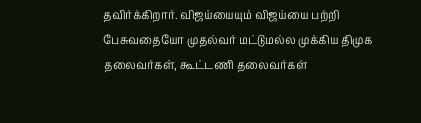தவிர்க்கிறார். விஜய்யையும் விஜய்யை பற்றி பேசுவதையோ முதல்வர் மட்டுமல்ல முக்கிய திமுக தலைவர்கள், கூட்டணி தலைவர்கள்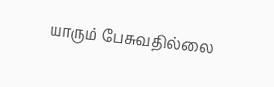யாரும் பேசுவதில்லை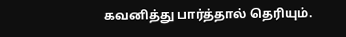கவனித்து பார்த்தால் தெரியும்.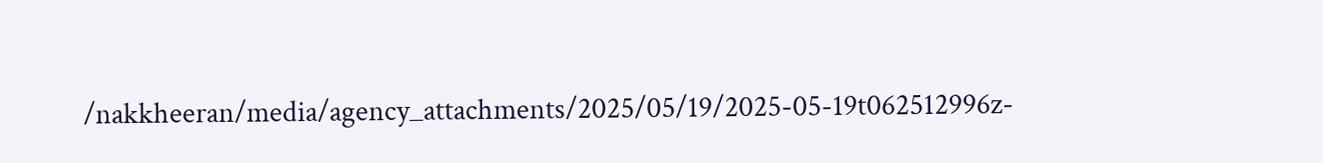/nakkheeran/media/agency_attachments/2025/05/19/2025-05-19t062512996z-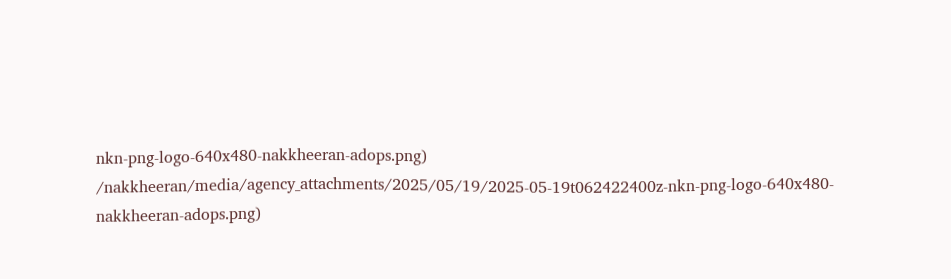nkn-png-logo-640x480-nakkheeran-adops.png)
/nakkheeran/media/agency_attachments/2025/05/19/2025-05-19t062422400z-nkn-png-logo-640x480-nakkheeran-adops.png)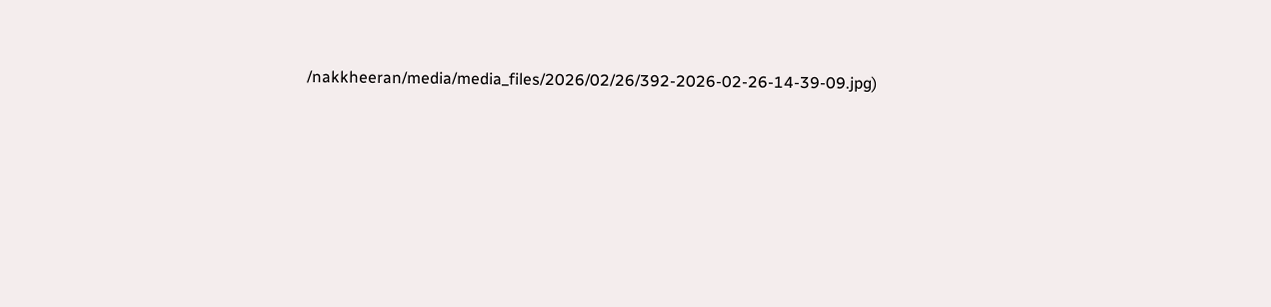/nakkheeran/media/media_files/2026/02/26/392-2026-02-26-14-39-09.jpg)